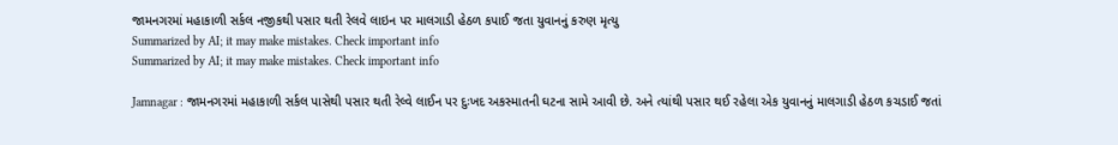જામનગરમાં મહાકાળી સર્કલ નજીકથી પસાર થતી રેલવે લાઇન પર માલગાડી હેઠળ કપાઈ જતા યુવાનનું કરુણ મૃત્યુ
Summarized by AI; it may make mistakes. Check important info
Summarized by AI; it may make mistakes. Check important info

Jamnagar : જામનગરમાં મહાકાળી સર્કલ પાસેથી પસાર થતી રેલ્વે લાઈન પર દુઃખદ અકસ્માતની ઘટના સામે આવી છે. અને ત્યાંથી પસાર થઈ રહેલા એક યુવાનનું માલગાડી હેઠળ કચડાઈ જતાં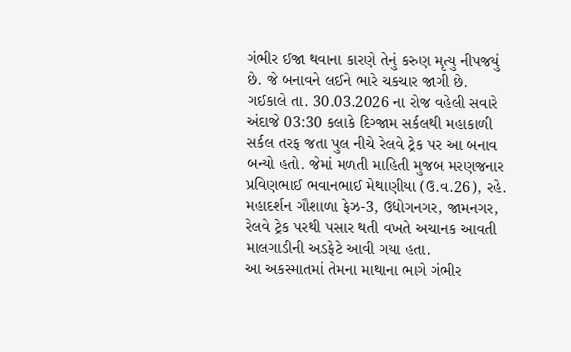ગંભીર ઈજા થવાના કારણે તેનું કરુણ મૃત્યુ નીપજયું છે. જે બનાવને લઈને ભારે ચકચાર જાગી છે.
ગઈકાલે તા. 30.03.2026 ના રોજ વહેલી સવારે અંદાજે 03:30 કલાકે દિગ્જામ સર્કલથી મહાકાળી સર્કલ તરફ જતા પુલ નીચે રેલવે ટ્રેક પર આ બનાવ બન્યો હતો. જેમાં મળતી માહિતી મુજબ મરણજનાર પ્રવિણભાઈ ભવાનભાઈ મેથાણીયા (ઉ.વ.26), રહે. મહાદર્શન ગૌશાળા ફેઝ-3, ઉદ્યોગનગર, જામનગર, રેલવે ટ્રેક પરથી પસાર થતી વખતે અચાનક આવતી માલગાડીની અડફેટે આવી ગયા હતા.
આ અકસ્માતમાં તેમના માથાના ભાગે ગંભીર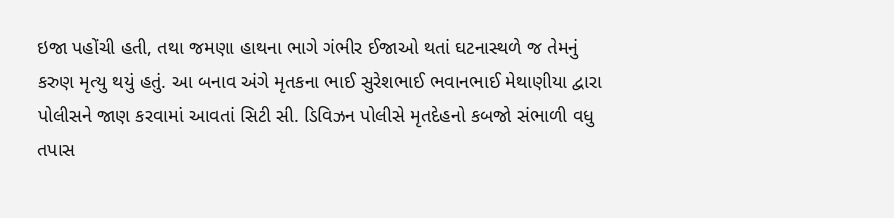ઇજા પહોંચી હતી, તથા જમણા હાથના ભાગે ગંભીર ઈજાઓ થતાં ઘટનાસ્થળે જ તેમનું કરુણ મૃત્યુ થયું હતું. આ બનાવ અંગે મૃતકના ભાઈ સુરેશભાઈ ભવાનભાઈ મેથાણીયા દ્વારા પોલીસને જાણ કરવામાં આવતાં સિટી સી. ડિવિઝન પોલીસે મૃતદેહનો કબજો સંભાળી વધુ તપાસ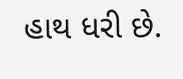હાથ ધરી છે.